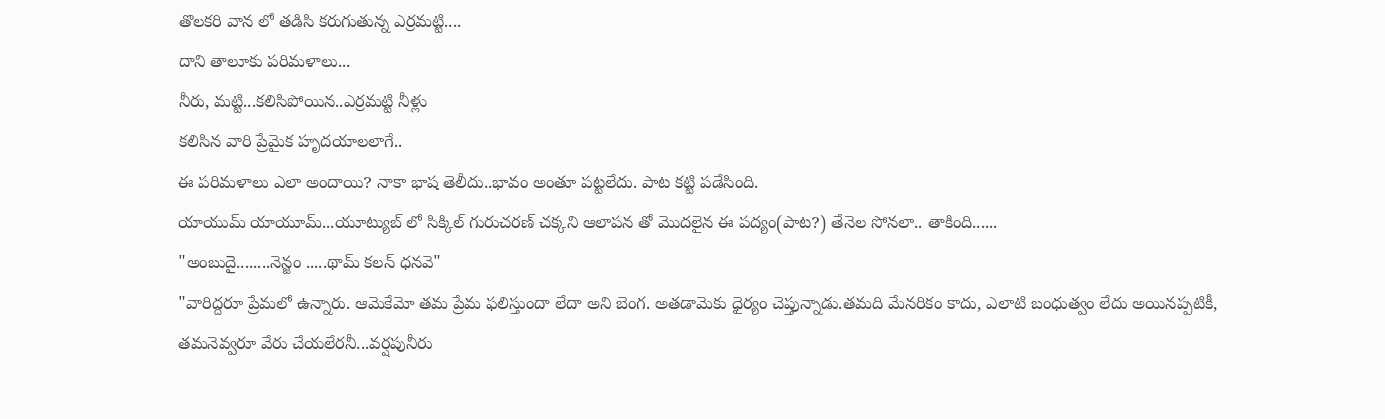తొలకరి వాన లో తడిసి కరుగుతున్న ఎర్రమట్టి....
దాని తాలూకు పరిమళాలు...
నీరు, మట్టి...కలిసిపోయిన..ఎర్రమట్టి నీళ్లు
కలిసిన వారి ప్రేమైక హృదయాలలాగే..
ఈ పరిమళాలు ఎలా అందాయి? నాకా భాష తెలీదు..భావం అంతూ పట్టలేదు. పాట కట్టి పడేసింది.
యాయుమ్ యాయూమ్...యూట్యుబ్ లో సిక్కిల్ గురుచరణ్ చక్కని ఆలాపన తో మొదలైన ఈ పద్యం(పాట?) తేనెల సోనలా.. తాకింది......
"అంబుదై........నెన్జం .....థామ్ కలన్ ధనవె"
"వారిద్దరూ ప్రేమలో ఉన్నారు. ఆమెకేమో తమ ప్రేమ ఫలిస్తుందా లేదా అని బెంగ. అతడామెకు ధైర్యం చెప్తున్నాడు.తమది మేనరికం కాదు, ఎలాటి బంధుత్వం లేదు అయినప్పటికీ, తమనెవ్వరూ వేరు చేయలేరనీ...వర్షపునీరు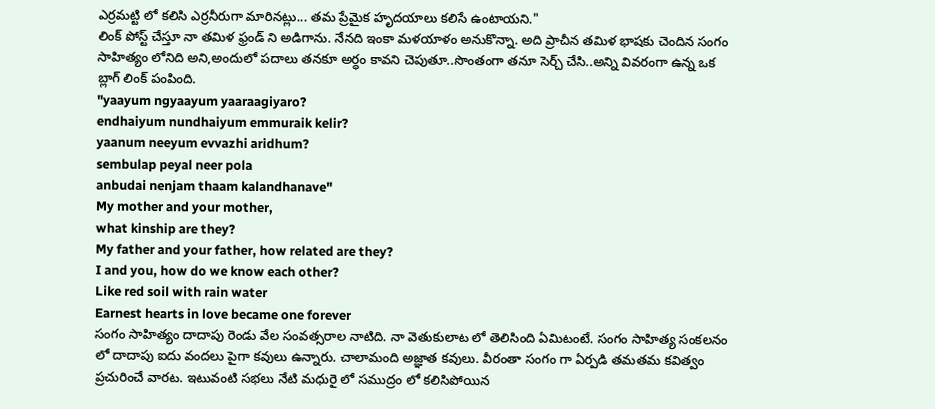ఎర్రమట్టి లో కలిసి ఎర్రనీరుగా మారినట్లు... తమ ప్రేమైక హృదయాలు కలిసే ఉంటాయని."
లింక్ పోస్ట్ చేస్తూ నా తమిళ ఫ్రండ్ ని అడిగాను. నేనది ఇంకా మళయాళం అనుకొన్నా. అది ప్రాచీన తమిళ భాషకు చెందిన సంగం సాహిత్యం లోనిది అని,అందులో పదాలు తనకూ అర్ధం కావని చెపుతూ..సొంతంగా తనూ సెర్చ్ చేసి..అన్ని వివరంగా ఉన్న ఒక బ్లాగ్ లింక్ పంపింది.
"yaayum ngyaayum yaaraagiyaro?
endhaiyum nundhaiyum emmuraik kelir?
yaanum neeyum evvazhi aridhum?
sembulap peyal neer pola
anbudai nenjam thaam kalandhanave"
My mother and your mother,
what kinship are they?
My father and your father, how related are they?
I and you, how do we know each other?
Like red soil with rain water
Earnest hearts in love became one forever
సంగం సాహిత్యం దాదాపు రెండు వేల సంవత్సరాల నాటిది. నా వెతుకులాట లో తెలిసింది ఏమిటంటే. సంగం సాహిత్య సంకలనం లో దాదాపు ఐదు వందలు పైగా కవులు ఉన్నారు. చాలామంది అజ్ఞాత కవులు. వీరంతా సంగం గా ఏర్పడి తమతమ కవిత్వం ప్రచురించే వారట. ఇటువంటి సభలు నేటి మధురై లో సముద్రం లో కలిసిపోయిన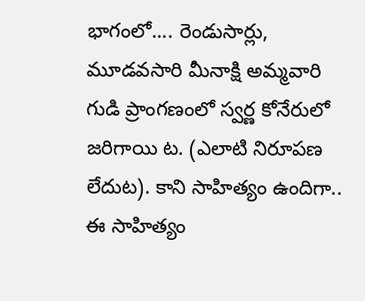భాగంలో.... రెండుసార్లు, మూడవసారి మీనాక్షి అమ్మవారి గుడి ప్రాంగణంలో స్వర్ణ కోనేరులో జరిగాయి ట. (ఎలాటి నిరూపణ లేదుట). కాని సాహిత్యం ఉందిగా.. ఈ సాహిత్యం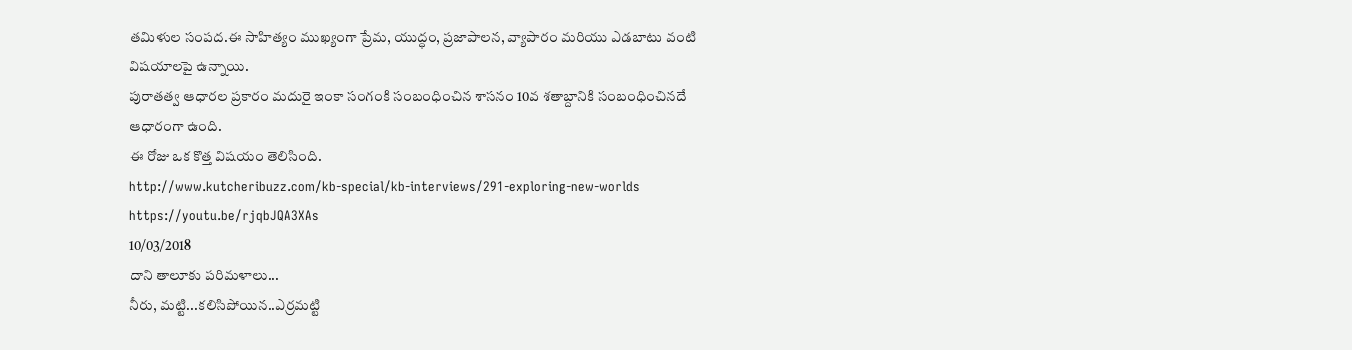తమిళుల సంపద.ఈ సాహిత్యం ముఖ్యంగా ప్రేమ, యుద్ధం, ప్రజాపాలన, వ్యాపారం మరియు ఎడబాటు వంటి విషయాలపై ఉన్నాయి.
పురాతత్వ ఆధారల ప్రకారం మదురై ఇంకా సంగంకి సంబంధించిన శాసనం 10వ శతాబ్దానికి సంబంధించినదే ఆధారంగా ఉంది.
ఈ రోజు ఒక కొత్త విషయం తెలిసింది.
http://www.kutcheribuzz.com/kb-special/kb-interviews/291-exploring-new-worlds
https://youtu.be/rjqbJQA3XAs
10/03/2018
దాని తాలూకు పరిమళాలు...
నీరు, మట్టి...కలిసిపోయిన..ఎర్రమట్టి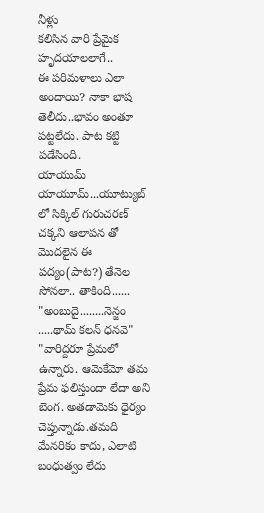నీళ్లు
కలిసిన వారి ప్రేమైక హృదయాలలాగే..
ఈ పరిమళాలు ఎలా అందాయి? నాకా భాష తెలీదు..భావం అంతూ పట్టలేదు. పాట కట్టి పడేసింది.
యాయుమ్ యాయూమ్...యూట్యుబ్ లో సిక్కిల్ గురుచరణ్ చక్కని ఆలాపన తో మొదలైన ఈ పద్యం(పాట?) తేనెల సోనలా.. తాకింది......
"అంబుదై........నెన్జం .....థామ్ కలన్ ధనవె"
"వారిద్దరూ ప్రేమలో ఉన్నారు. ఆమెకేమో తమ ప్రేమ ఫలిస్తుందా లేదా అని బెంగ. అతడామెకు ధైర్యం చెప్తున్నాడు.తమది మేనరికం కాదు, ఎలాటి బంధుత్వం లేదు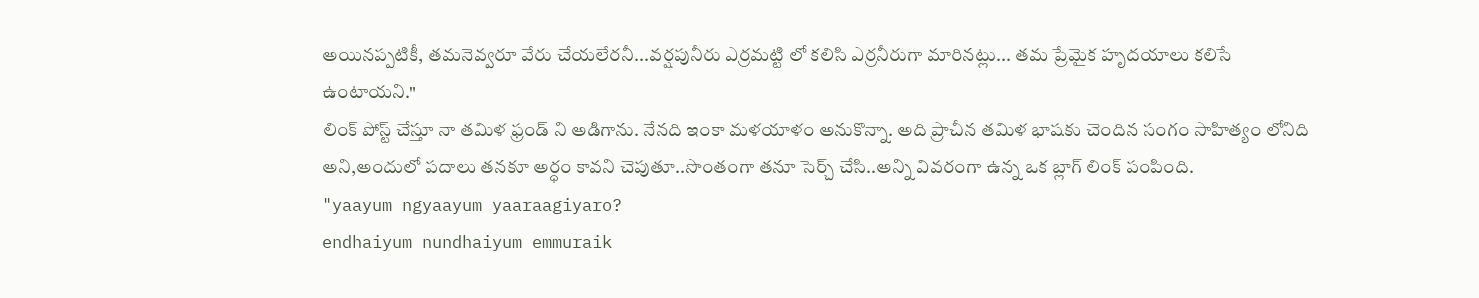అయినప్పటికీ, తమనెవ్వరూ వేరు చేయలేరనీ...వర్షపునీరు ఎర్రమట్టి లో కలిసి ఎర్రనీరుగా మారినట్లు... తమ ప్రేమైక హృదయాలు కలిసే ఉంటాయని."
లింక్ పోస్ట్ చేస్తూ నా తమిళ ఫ్రండ్ ని అడిగాను. నేనది ఇంకా మళయాళం అనుకొన్నా. అది ప్రాచీన తమిళ భాషకు చెందిన సంగం సాహిత్యం లోనిది అని,అందులో పదాలు తనకూ అర్ధం కావని చెపుతూ..సొంతంగా తనూ సెర్చ్ చేసి..అన్ని వివరంగా ఉన్న ఒక బ్లాగ్ లింక్ పంపింది.
"yaayum ngyaayum yaaraagiyaro?
endhaiyum nundhaiyum emmuraik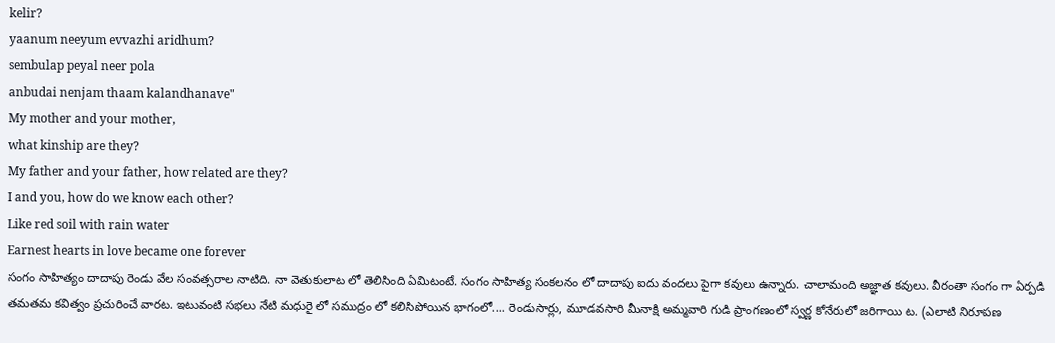kelir?
yaanum neeyum evvazhi aridhum?
sembulap peyal neer pola
anbudai nenjam thaam kalandhanave"
My mother and your mother,
what kinship are they?
My father and your father, how related are they?
I and you, how do we know each other?
Like red soil with rain water
Earnest hearts in love became one forever
సంగం సాహిత్యం దాదాపు రెండు వేల సంవత్సరాల నాటిది. నా వెతుకులాట లో తెలిసింది ఏమిటంటే. సంగం సాహిత్య సంకలనం లో దాదాపు ఐదు వందలు పైగా కవులు ఉన్నారు. చాలామంది అజ్ఞాత కవులు. వీరంతా సంగం గా ఏర్పడి తమతమ కవిత్వం ప్రచురించే వారట. ఇటువంటి సభలు నేటి మధురై లో సముద్రం లో కలిసిపోయిన భాగంలో.... రెండుసార్లు, మూడవసారి మీనాక్షి అమ్మవారి గుడి ప్రాంగణంలో స్వర్ణ కోనేరులో జరిగాయి ట. (ఎలాటి నిరూపణ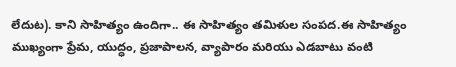లేదుట). కాని సాహిత్యం ఉందిగా.. ఈ సాహిత్యం తమిళుల సంపద.ఈ సాహిత్యం ముఖ్యంగా ప్రేమ, యుద్ధం, ప్రజాపాలన, వ్యాపారం మరియు ఎడబాటు వంటి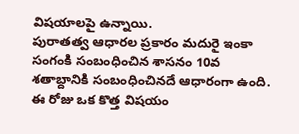విషయాలపై ఉన్నాయి.
పురాతత్వ ఆధారల ప్రకారం మదురై ఇంకా సంగంకి సంబంధించిన శాసనం 10వ శతాబ్దానికి సంబంధించినదే ఆధారంగా ఉంది.
ఈ రోజు ఒక కొత్త విషయం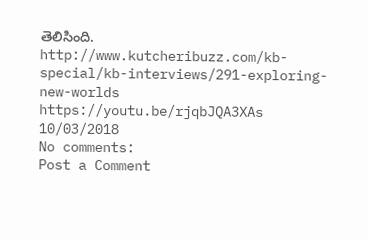తెలిసింది.
http://www.kutcheribuzz.com/kb-special/kb-interviews/291-exploring-new-worlds
https://youtu.be/rjqbJQA3XAs
10/03/2018
No comments:
Post a Comment